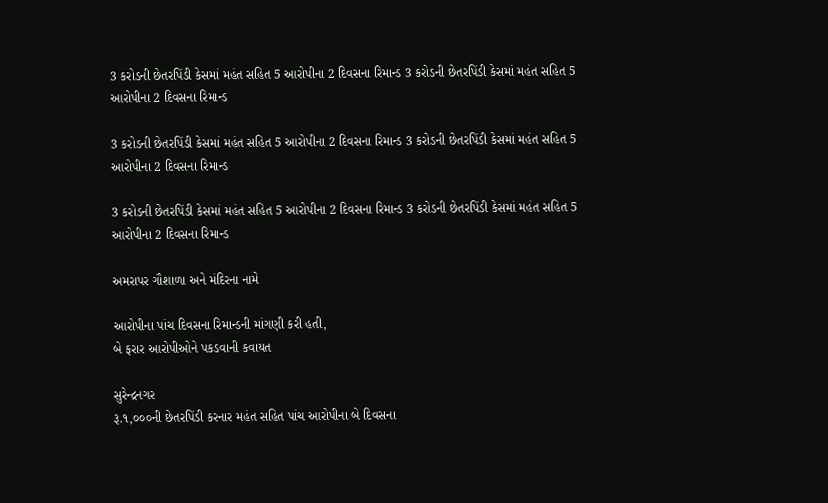3 કરોડની છેતરપિંડી કેસમાં મહંત સહિત 5 આરોપીના 2 દિવસના રિમાન્ડ 3 કરોડની છેતરપિંડી કેસમાં મહંત સહિત 5 આરોપીના 2 દિવસના રિમાન્ડ

3 કરોડની છેતરપિંડી કેસમાં મહંત સહિત 5 આરોપીના 2 દિવસના રિમાન્ડ 3 કરોડની છેતરપિંડી કેસમાં મહંત સહિત 5 આરોપીના 2 દિવસના રિમાન્ડ

3 કરોડની છેતરપિંડી કેસમાં મહંત સહિત 5 આરોપીના 2 દિવસના રિમાન્ડ 3 કરોડની છેતરપિંડી કેસમાં મહંત સહિત 5 આરોપીના 2 દિવસના રિમાન્ડ

અમરાપર ગૌશાળા અને મંદિરના નામે

આરોપીના પાંચ દિવસના રિમાન્ડની માંગણી કરી હતી,
બે ફરાર આરોપીઓને પકડવાની કવાયત

સુરેન્દ્રનગર
રૂ.૧,૦૦૦ની છેતરપિંડી કરનાર મહંત સહિત પાંચ આરોપીના બે દિવસના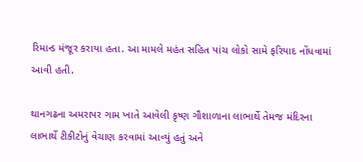રિમાન્ડ મંજૂર કરાયા હતા. આ મામલે મહંત સહિત પાંચ લોકો સામે ફરિયાદ નોંધવામાં આવી હતી.

થાનગઢના અમરાપર ગામ ખાતે આવેલી કૃષ્ણ ગૌશાળાના લાભાર્થે તેમજ મંદિરના લાભાર્થે ટીકીટોનું વેચાણ કરવામાં આવ્યું હતું અને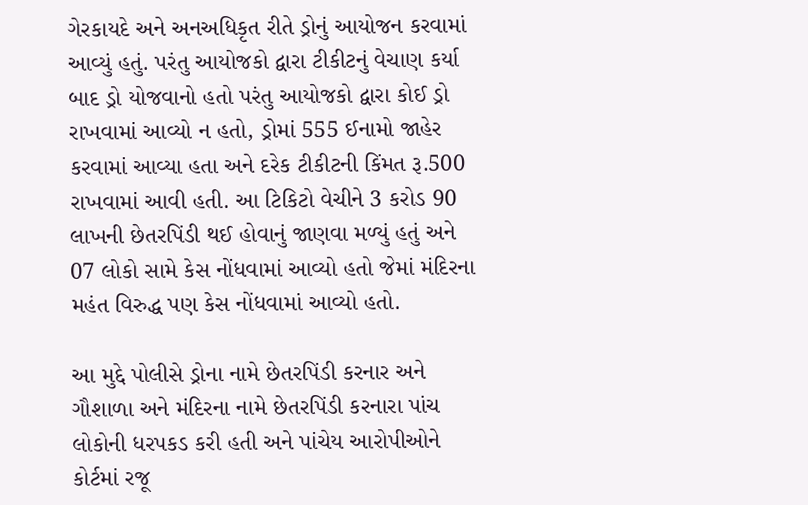ગેરકાયદે અને અનઅધિકૃત રીતે ડ્રોનું આયોજન કરવામાં આવ્યું હતું. પરંતુ આયોજકો દ્વારા ટીકીટનું વેચાણ કર્યા બાદ ડ્રો યોજવાનો હતો પરંતુ આયોજકો દ્વારા કોઈ ડ્રો રાખવામાં આવ્યો ન હતો, ડ્રોમાં 555 ઈનામો જાહેર કરવામાં આવ્યા હતા અને દરેક ટીકીટની કિંમત રૂ.500 રાખવામાં આવી હતી. આ ટિકિટો વેચીને 3 કરોડ 90 લાખની છેતરપિંડી થઈ હોવાનું જાણવા મળ્યું હતું અને 07 લોકો સામે કેસ નોંધવામાં આવ્યો હતો જેમાં મંદિરના મહંત વિરુદ્ધ પણ કેસ નોંધવામાં આવ્યો હતો.

આ મુદ્દે પોલીસે ડ્રોના નામે છેતરપિંડી કરનાર અને ગૌશાળા અને મંદિરના નામે છેતરપિંડી કરનારા પાંચ લોકોની ધરપકડ કરી હતી અને પાંચેય આરોપીઓને કોર્ટમાં રજૂ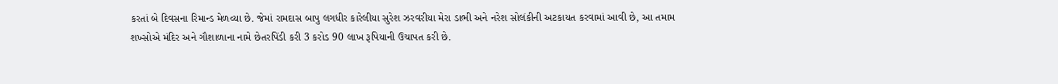કરતાં બે દિવસના રિમાન્ડ મેળવ્યા છે. જેમાં રામદાસ બાપુ લગધીર કારેલીયા સુરેશ ઝરવરીયા મેરા ડાભી અને નરેશ સોલંકીની અટકાયત કરવામાં આવી છે, આ તમામ શખ્સોએ મંદિર અને ગૌશાળાના નામે છેતરપિંડી કરી 3 કરોડ 90 લાખ રૂપિયાની ઉચાપત કરી છે.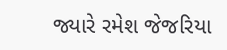જ્યારે રમેશ જેજરિયા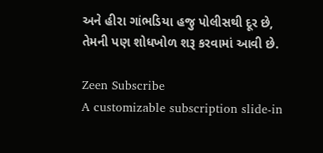અને હીરા ગાંભડિયા હજુ પોલીસથી દૂર છે, તેમની પણ શોધખોળ શરૂ કરવામાં આવી છે.

Zeen Subscribe
A customizable subscription slide-in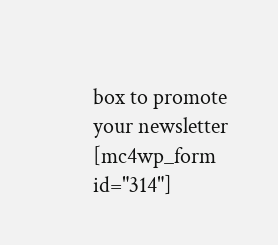box to promote your newsletter
[mc4wp_form id="314"]